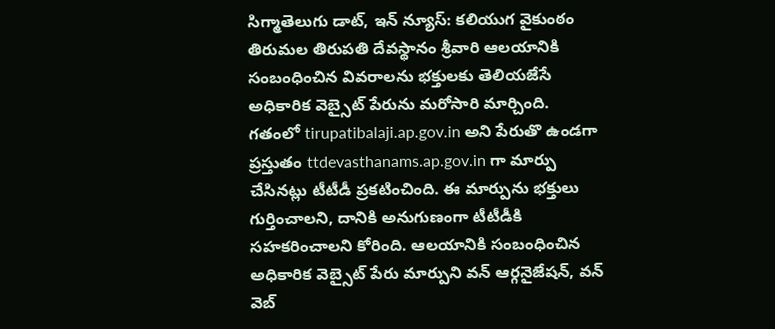సిగ్మాతెలుగు డాట్, ఇన్ న్యూస్: కలియుగ వైకుంఠం తిరుమల తిరుపతి దేవస్థానం శ్రీవారి ఆలయానికి సంబంధించిన వివరాలను భక్తులకు తెలియజేసే అధికారిక వెబ్సైట్ పేరును మరోసారి మార్చింది. గతంలో tirupatibalaji.ap.gov.in అని పేరుతొ ఉండగా ప్రస్తుతం ttdevasthanams.ap.gov.in గా మార్పు చేసినట్లు టీటీడీ ప్రకటించింది. ఈ మార్పును భక్తులు గుర్తించాలని, దానికి అనుగుణంగా టీటీడీకి సహకరించాలని కోరింది. ఆలయానికి సంబంధించిన అధికారిక వెబ్సైట్ పేరు మార్పుని వన్ ఆర్గనైజేషన్, వన్ వెబ్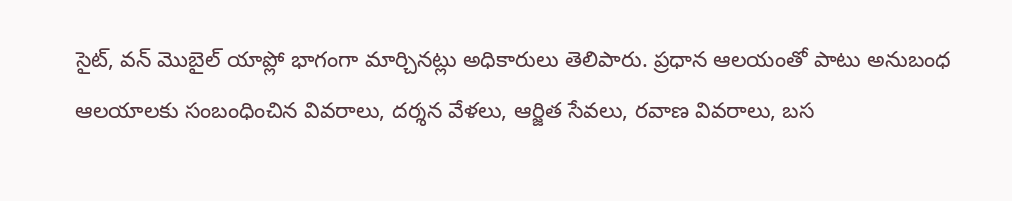సైట్, వన్ మొబైల్ యాప్లో భాగంగా మార్చినట్లు అధికారులు తెలిపారు. ప్రధాన ఆలయంతో పాటు అనుబంధ ఆలయాలకు సంబంధించిన వివరాలు, దర్శన వేళలు, ఆర్జిత సేవలు, రవాణ వివరాలు, బస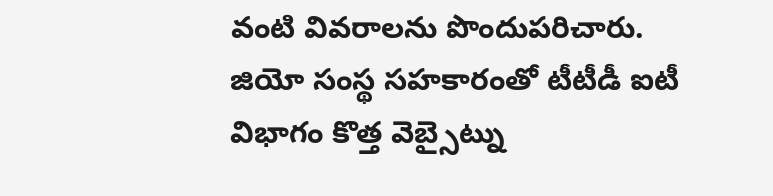వంటి వివరాలను పొందుపరిచారు. జియో సంస్థ సహకారంతో టీటీడీ ఐటీ విభాగం కొత్త వెబ్సైట్ను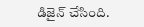డిజైన్ చేసింది.